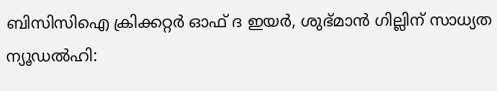ബിസിസിഐ ക്രിക്കറ്റർ ഓഫ് ദ ഇയർ, ശുഭ്മാൻ ഗില്ലിന് സാധ്യത
ന്യൂഡൽഹി: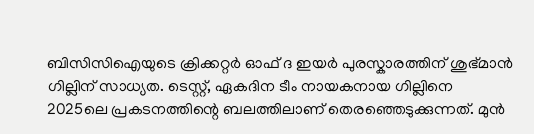ബിസിസിഐയുടെ ക്രിക്കറ്റർ ഓഫ് ദ ഇയർ പുരസ്കാരത്തിന് ശുഭ്മാൻ ഗില്ലിന് സാധ്യത. ടെസ്റ്റ്, ഏകദിന ടീം നായകനായ ഗില്ലിനെ 2025ലെ പ്രകടനത്തിന്റെ ബലത്തിലാണ് തെരഞ്ഞെടുക്കുന്നത്. മുൻ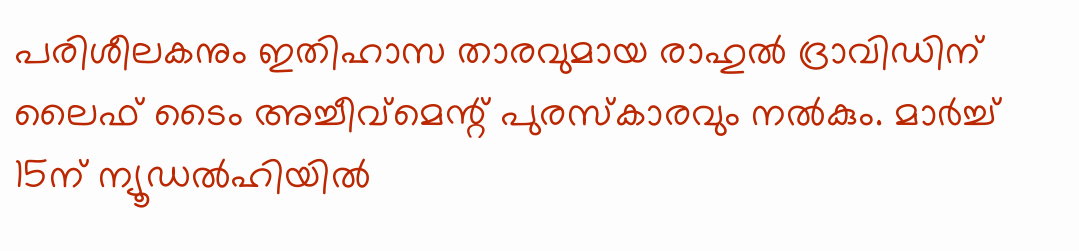പരിശീലകനും ഇതിഹാസ താരവുമായ രാഹുൽ ദ്രാവിഡിന് ലൈഫ് ടൈം അച്ചീവ്മെന്റ് പുരസ്കാരവും നൽകും. മാർച്ച് 15ന് ന്യൂഡൽഹിയിൽ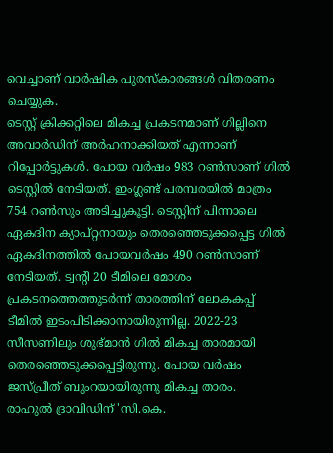വെച്ചാണ് വാർഷിക പുരസ്കാരങ്ങൾ വിതരണം ചെയ്യുക.
ടെസ്റ്റ് ക്രിക്കറ്റിലെ മികച്ച പ്രകടനമാണ് ഗില്ലിനെ അവാർഡിന് അർഹനാക്കിയത് എന്നാണ് റിപ്പോർട്ടുകൾ. പോയ വർഷം 983 റൺസാണ് ഗിൽ ടെസ്റ്റിൽ നേടിയത്. ഇംഗ്ലണ്ട് പരമ്പരയിൽ മാത്രം 754 റൺസും അടിച്ചുകൂട്ടി. ടെസ്റ്റിന് പിന്നാലെ ഏകദിന ക്യാപ്റ്റനായും തെരഞ്ഞെടുക്കപ്പെട്ട ഗിൽ ഏകദിനത്തിൽ പോയവർഷം 490 റൺസാണ് നേടിയത്. ട്വന്റി 20 ടീമിലെ മോശം പ്രകടനത്തെത്തുടർന്ന് താരത്തിന് ലോകകപ്പ് ടീമിൽ ഇടംപിടിക്കാനായിരുന്നില്ല. 2022-23 സീസണിലും ശുഭ്മാൻ ഗിൽ മികച്ച താരമായി തെരഞ്ഞെടുക്കപ്പെട്ടിരുന്നു. പോയ വർഷം ജസ്പ്രീത് ബുംറയായിരുന്നു മികച്ച താരം.
രാഹുൽ ദ്രാവിഡിന് 'സി.കെ.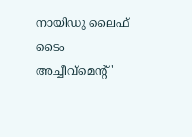നായിഡു ലൈഫ് ടൈം അച്ചീവ്മെന്റ്'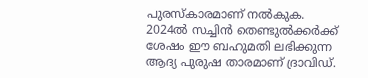പുരസ്കാരമാണ് നൽകുക. 2024ൽ സച്ചിൻ തെണ്ടുൽക്കർക്ക് ശേഷം ഈ ബഹുമതി ലഭിക്കുന്ന ആദ്യ പുരുഷ താരമാണ് ദ്രാവിഡ്.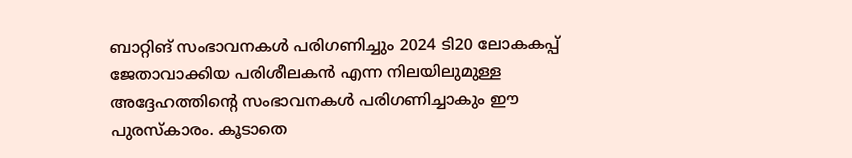ബാറ്റിങ് സംഭാവനകൾ പരിഗണിച്ചും 2024 ടി20 ലോകകപ്പ് ജേതാവാക്കിയ പരിശീലകൻ എന്ന നിലയിലുമുള്ള അദ്ദേഹത്തിന്റെ സംഭാവനകൾ പരിഗണിച്ചാകും ഈ പുരസ്കാരം. കൂടാതെ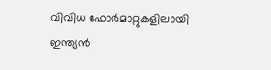വിവിധ ഫോർമാറ്റുകളിലായി ഇന്ത്യൻ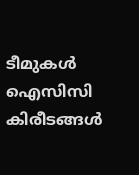ടീമുകൾ ഐസിസി കിരീടങ്ങൾ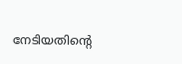നേടിയതിന്റെ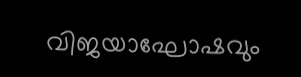വിജയാഘോഷവും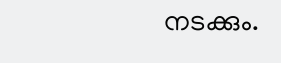നടക്കും.